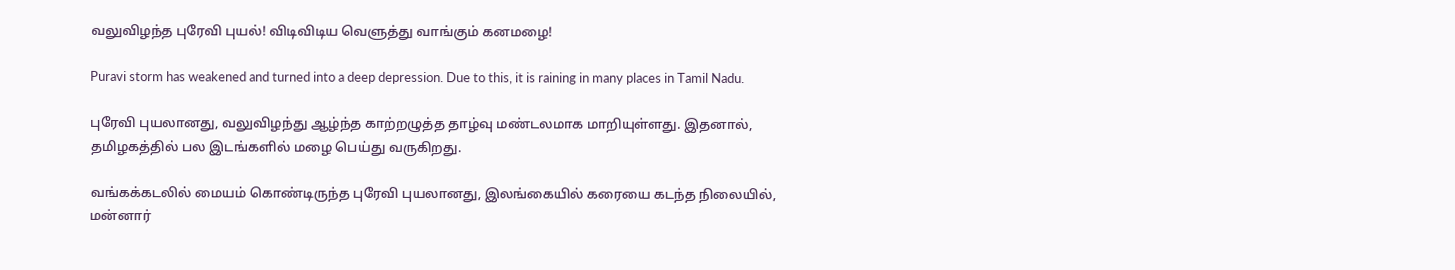வலுவிழந்த புரேவி புயல்! விடிவிடிய வெளுத்து வாங்கும் கனமழை!

Puravi storm has weakened and turned into a deep depression. Due to this, it is raining in many places in Tamil Nadu.

புரேவி புயலானது, வலுவிழந்து ஆழ்ந்த காற்றழுத்த தாழ்வு மண்டலமாக மாறியுள்ளது. இதனால், தமிழகத்தில் பல இடங்களில் மழை பெய்து வருகிறது.

வங்கக்கடலில் மையம் கொண்டிருந்த புரேவி புயலானது, இலங்கையில் கரையை கடந்த நிலையில், மன்னார்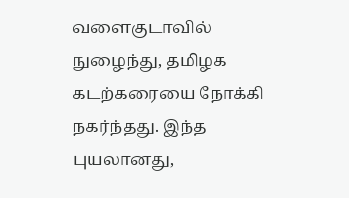வளைகுடாவில் நுழைந்து, தமிழக கடற்கரையை நோக்கி நகர்ந்தது. இந்த புயலானது,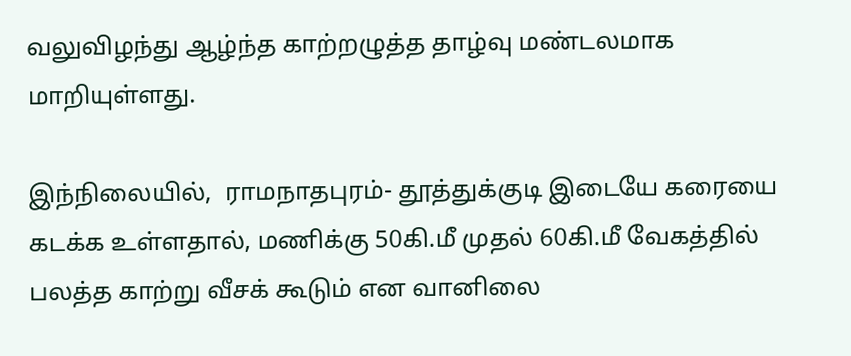வலுவிழந்து ஆழ்ந்த காற்றழுத்த தாழ்வு மண்டலமாக மாறியுள்ளது.

இந்நிலையில்,  ராமநாதபுரம்- தூத்துக்குடி இடையே கரையை கடக்க உள்ளதால், மணிக்கு 50கி.மீ முதல் 60கி.மீ வேகத்தில் பலத்த காற்று வீசக் கூடும் என வானிலை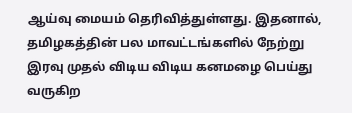ஆய்வு மையம் தெரிவித்துள்ளது. இதனால், தமிழகத்தின் பல மாவட்டங்களில் நேற்று இரவு முதல் விடிய விடிய கனமழை பெய்து வருகிற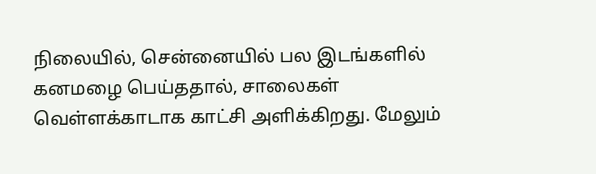நிலையில், சென்னையில் பல இடங்களில் கனமழை பெய்ததால், சாலைகள் வெள்ளக்காடாக காட்சி அளிக்கிறது. மேலும்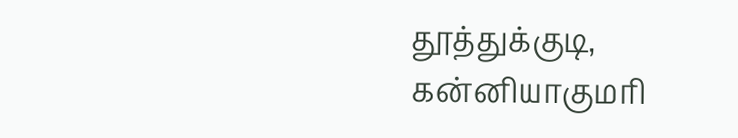தூத்துக்குடி, கன்னியாகுமரி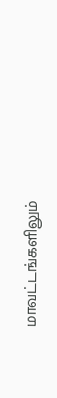மாவட்டங்களிலும்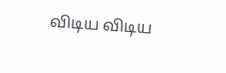விடிய விடிய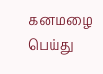கனமழை பெய்து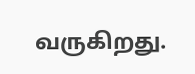வருகிறது.